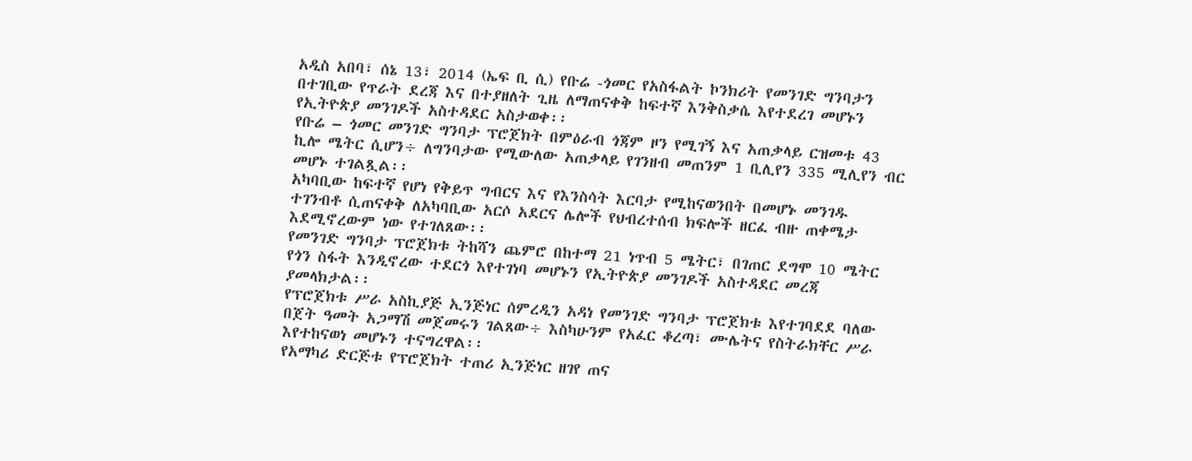አዲስ አበባ፣ ሰኔ 13፣ 2014 (ኤፍ ቢ ሲ) የቡሬ -ጎመር የአስፋልት ኮንክሪት የመንገድ ግንባታን በተገቢው የጥራት ደረጃ እና በተያዘለት ጊዜ ለማጠናቀቅ ከፍተኛ እንቅስቃሴ እየተደረገ መሆኑን የኢትዮጵያ መንገዶች አስተዳደር አስታወቀ፡፡
የቡሬ – ጎመር መንገድ ግንባታ ፕሮጀክት በምዕራብ ጎጃም ዞን የሚገኝ እና አጠቃላይ ርዝመቱ 43 ኪሎ ሜትር ሲሆን÷ ለግንባታው የሚውለው አጠቃላይ የገንዘብ መጠንም 1 ቢሊየን 335 ሚሊየን ብር መሆኑ ተገልጿል፡፡
አካባቢው ከፍተኛ የሆነ የቅይጥ ግብርና እና የእንስሳት እርባታ የሚከናወንበት በመሆኑ መንገዱ ተገንብቶ ሲጠናቀቅ ለአካባቢው አርሶ አደርና ሌሎች የህብረተሰብ ክፍሎች ዘርፈ ብዙ ጠቀሜታ እደሚኖረውም ነው የተገለጸው፡፡
የመንገድ ግንባታ ፕሮጀክቱ ትከሻን ጨምሮ በከተማ 21 ነጥብ 5 ሜትር፣ በገጠር ደግሞ 10 ሜትር የጎን ስፋት እንዲኖረው ተደርጎ እየተገነባ መሆኑን የኢትዮጵያ መንገዶች አስተዳደር መረጃ ያመላክታል፡፡
የፕሮጀክቱ ሥራ አስኪያጅ ኢንጅነር ሰምረዲን አዳነ የመንገድ ግንባታ ፕሮጀክቱ እየተገባደደ ባለው በጀት ዓመት አጋማሽ መጀመሩን ገልጸው÷ እስካሁንም የአፈር ቆረጣ፣ ሙሌትና የስትራክቸር ሥራ እየተከናወነ መሆኑን ተናግረዋል፡፡
የአማካሪ ድርጅቱ የፕሮጀክት ተጠሪ ኢንጅነር ዘገየ ጠና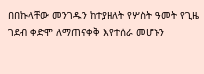በበኩላቸው መንገዱን ከተያዘለት የሦስት ዓመት የጊዜ ገደብ ቀድሞ ለማጠናቀቅ እየተሰራ መሆኑን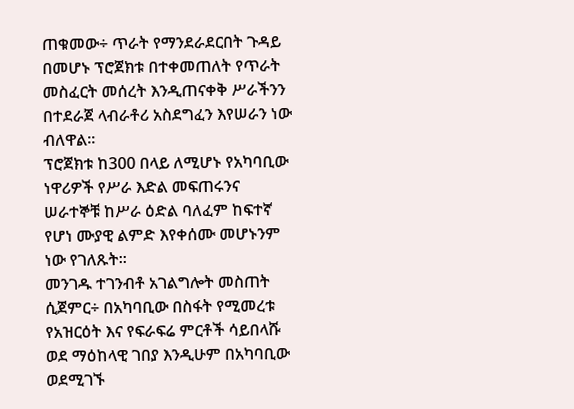ጠቁመው÷ ጥራት የማንደራደርበት ጉዳይ በመሆኑ ፕሮጀክቱ በተቀመጠለት የጥራት መስፈርት መሰረት እንዲጠናቀቅ ሥራችንን በተደራጀ ላብራቶሪ አስደግፈን እየሠራን ነው ብለዋል፡፡
ፕሮጀክቱ ከ300 በላይ ለሚሆኑ የአካባቢው ነዋሪዎች የሥራ እድል መፍጠሩንና ሠራተኞቹ ከሥራ ዕድል ባለፈም ከፍተኛ የሆነ ሙያዊ ልምድ እየቀሰሙ መሆኑንም ነው የገለጹት፡፡
መንገዱ ተገንብቶ አገልግሎት መስጠት ሲጀምር÷ በአካባቢው በስፋት የሚመረቱ የአዝርዕት እና የፍራፍሬ ምርቶች ሳይበላሹ ወደ ማዕከላዊ ገበያ እንዲሁም በአካባቢው ወደሚገኙ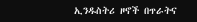ኢንዱስትሪ ዞኖች በጥራትና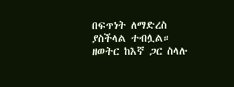በፍጥነት ለማድረስ ያስችላል ተብሏል።
ዘወትር ከእኛ ጋር ስላሉ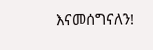እናመሰግናለን!